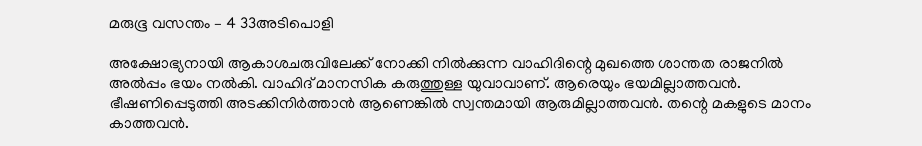മരുഭൂ വസന്തം – 4 33അടിപൊളി

അക്ഷോഭ്യനായി ആകാശചരുവിലേക്ക് നോക്കി നിൽക്കുന്ന വാഹിദിന്റെ മുഖത്തെ ശാന്തത രാജനിൽ അൽപ്പം ഭയം നൽകി. വാഹിദ് മാനസിക കരുത്തുള്ള യുവാവാണ്. ആരെയും ഭയമില്ലാത്തവൻ. ഭീഷണിപ്പെടുത്തി അടക്കിനിർത്താൻ ആണെങ്കിൽ സ്വന്തമായി ആരുമില്ലാത്തവൻ. തന്റെ മകളുടെ മാനം കാത്തവൻ.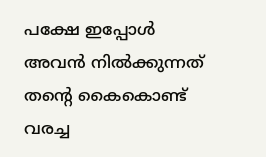പക്ഷേ ഇപ്പോൾ അവൻ നിൽക്കുന്നത് തന്റെ കൈകൊണ്ട് വരച്ച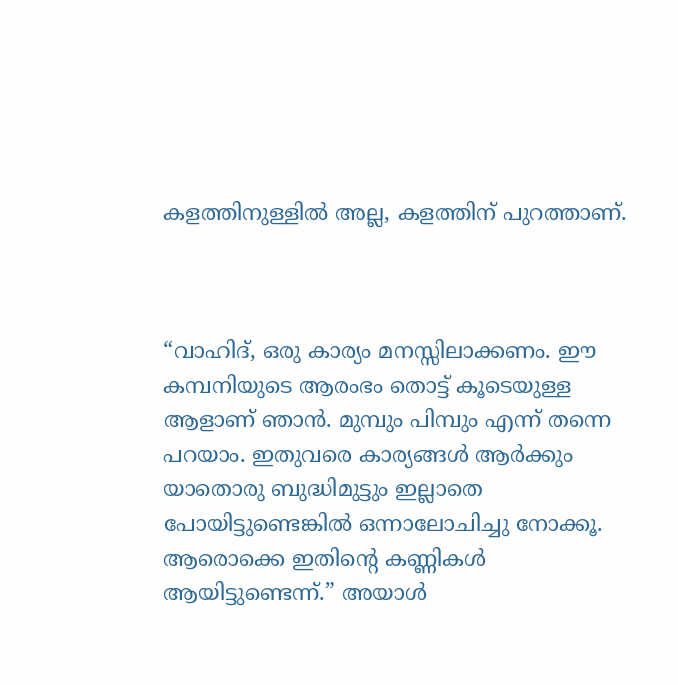കളത്തിനുള്ളിൽ അല്ല, കളത്തിന് പുറത്താണ്.



“വാഹിദ്, ഒരു കാര്യം മനസ്സിലാക്കണം. ഈ കമ്പനിയുടെ ആരംഭം തൊട്ട് കൂടെയുള്ള ആളാണ്‌ ഞാൻ. മുമ്പും പിമ്പും എന്ന് തന്നെ പറയാം. ഇതുവരെ കാര്യങ്ങൾ ആർക്കും യാതൊരു ബുദ്ധിമുട്ടും ഇല്ലാതെ പോയിട്ടുണ്ടെങ്കിൽ ഒന്നാലോചിച്ചു നോക്കൂ. ആരൊക്കെ ഇതിന്റെ കണ്ണികൾ ആയിട്ടുണ്ടെന്ന്.” അയാൾ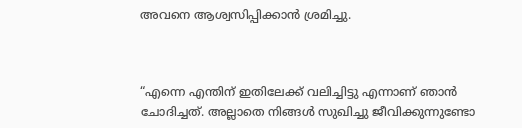അവനെ ആശ്വസിപ്പിക്കാൻ ശ്രമിച്ചു.



“എന്നെ എന്തിന് ഇതിലേക്ക് വലിച്ചിട്ടു എന്നാണ് ഞാൻ ചോദിച്ചത്. അല്ലാതെ നിങ്ങൾ സുഖിച്ചു ജീവിക്കുന്നുണ്ടോ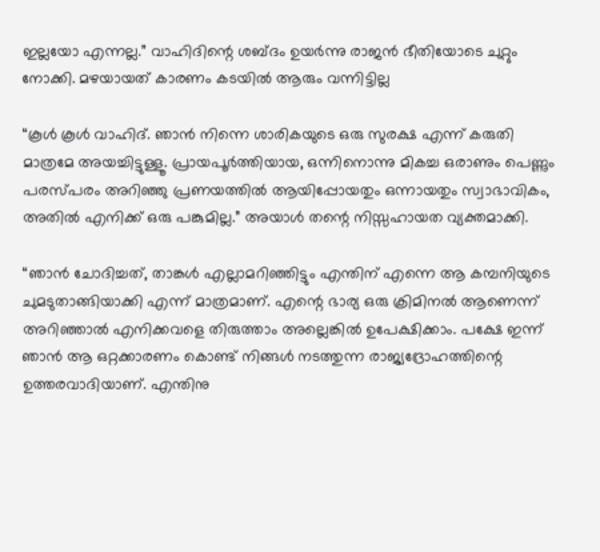ഇല്ലയോ എന്നല്ല.” വാഹിദിന്റെ ശബ്ദം ഉയർന്നു രാജൻ ഭീതിയോടെ ചുറ്റും നോക്കി. മഴയായത് കാരണം കടയിൽ ആരും വന്നിട്ടില്ല

“കൂൾ കൂൾ വാഹിദ്. ഞാൻ നിന്നെ ശാരികയുടെ ഒരു സുരക്ഷ എന്ന് കരുതി മാത്രമേ അയച്ചിട്ടുള്ളൂ. പ്രായപൂർത്തിയായ, ഒന്നിനൊന്നു മികച്ച ഒരാണും പെണ്ണും പരസ്പരം അറിഞ്ഞു പ്രണയത്തിൽ ആയിപ്പോയതും ഒന്നായതും സ്വാഭാവികം, അതിൽ എനിക്ക് ഒരു പങ്കുമില്ല.” അയാൾ തന്റെ നിസ്സഹായത വ്യക്തമാക്കി.

“ഞാൻ ചോദിച്ചത്, താങ്കൾ എല്ലാമറിഞ്ഞിട്ടും എന്തിന് എന്നെ ആ കമ്പനിയുടെ ചുമടുതാങ്ങിയാക്കി എന്ന് മാത്രമാണ്. എന്റെ ഭാര്യ ഒരു ക്രിമിനൽ ആണെന്ന് അറിഞ്ഞാൽ എനിക്കവളെ തിരുത്താം അല്ലെങ്കിൽ ഉപേക്ഷിക്കാം. പക്ഷേ ഇന്ന് ഞാൻ ആ ഒറ്റക്കാരണം കൊണ്ട് നിങ്ങൾ നടത്തുന്ന രാജ്യദ്രോഹത്തിന്റെ ഉത്തരവാദിയാണ്. എന്തിനു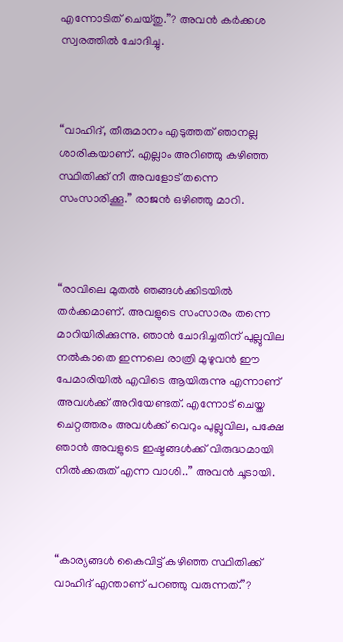എന്നോടിത് ചെയ്തു.”? അവൻ കർക്കശ സ്വരത്തിൽ ചോദിച്ചു.



“വാഹിദ്, തീരുമാനം എടുത്തത് ഞാനല്ല ശാരികയാണ്. എല്ലാം അറിഞ്ഞു കഴിഞ്ഞ സ്ഥിതിക്ക് നീ അവളോട് തന്നെ സംസാരിക്കൂ.” രാജൻ ഒഴിഞ്ഞു മാറി.



“രാവിലെ മുതൽ ഞങ്ങൾക്കിടയിൽ തർക്കമാണ്. അവളുടെ സംസാരം തന്നെ മാറിയിരിക്കുന്നു. ഞാൻ ചോദിച്ചതിന് പുല്ലുവില നൽകാതെ ഇന്നലെ രാത്രി മുഴുവൻ ഈ പേമാരിയിൽ എവിടെ ആയിരുന്നു എന്നാണ് അവൾക്ക് അറിയേണ്ടത്. എന്നോട് ചെയ്ത ചെറ്റത്തരം അവൾക്ക് വെറും പുല്ലുവില, പക്ഷേ ഞാൻ അവളുടെ ഇഷ്ടങ്ങൾക്ക് വിരുദ്ധമായി നിൽക്കരുത് എന്ന വാശി..” അവൻ ചൂടായി.



“കാര്യങ്ങൾ കൈവിട്ട് കഴിഞ്ഞ സ്ഥിതിക്ക് വാഹിദ് എന്താണ് പറഞ്ഞു വരുന്നത്.”?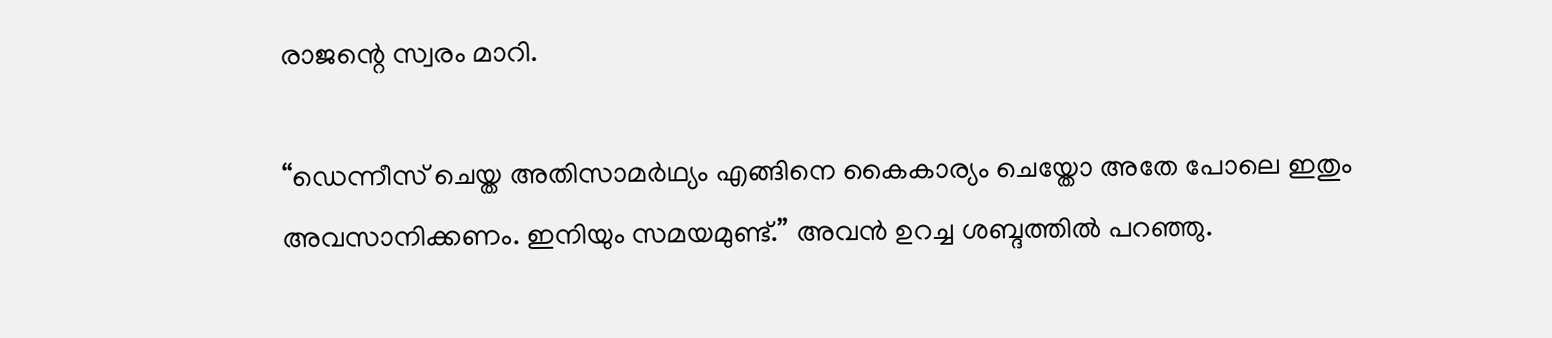രാജന്റെ സ്വരം മാറി.

“ഡെന്നീസ് ചെയ്ത അതിസാമർഥ്യം എങ്ങിനെ കൈകാര്യം ചെയ്തോ അതേ പോലെ ഇതും അവസാനിക്കണം. ഇനിയും സമയമുണ്ട്.” അവൻ ഉറച്ച ശബ്ദത്തിൽ പറഞ്ഞു.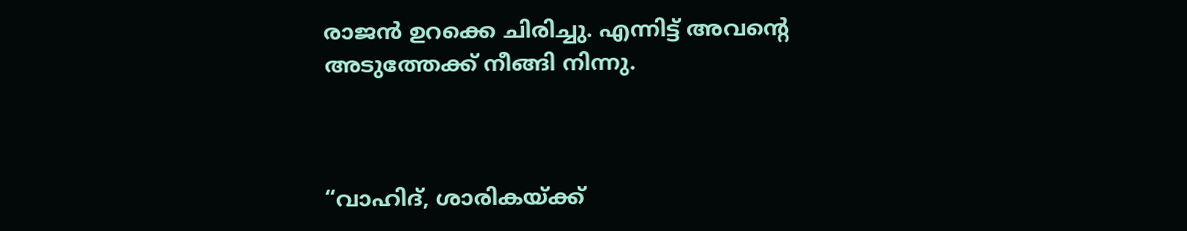രാജൻ ഉറക്കെ ചിരിച്ചു. എന്നിട്ട് അവന്റെ അടുത്തേക്ക് നീങ്ങി നിന്നു.



“വാഹിദ്, ശാരികയ്ക്ക്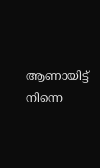ആണായിട്ട് നിന്നെ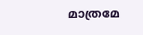മാത്രമേ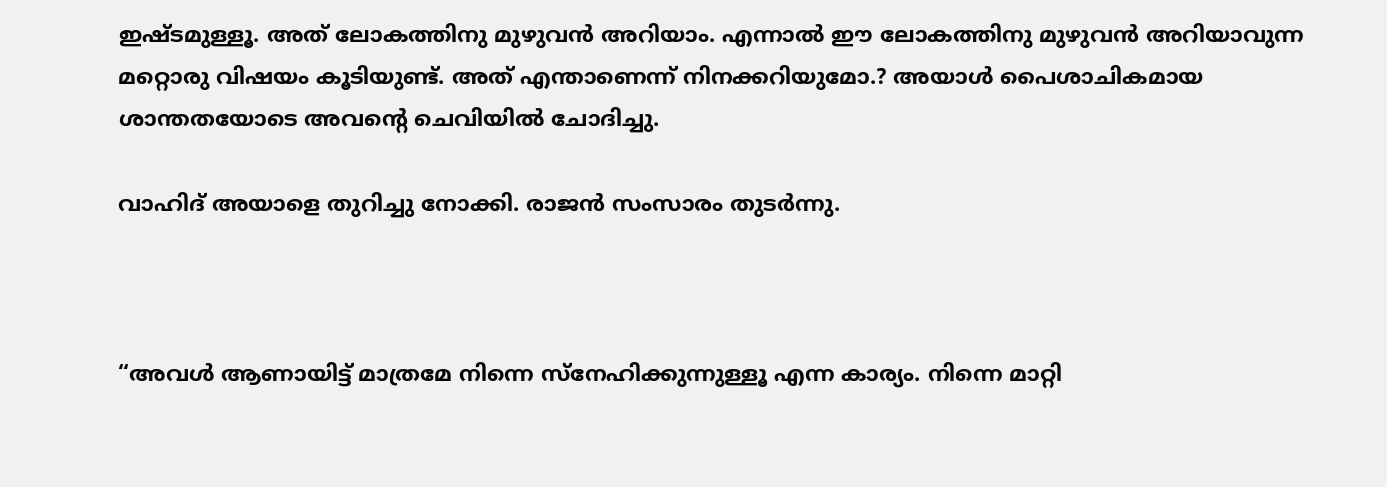ഇഷ്ടമുള്ളൂ. അത് ലോകത്തിനു മുഴുവൻ അറിയാം. എന്നാൽ ഈ ലോകത്തിനു മുഴുവൻ അറിയാവുന്ന മറ്റൊരു വിഷയം കൂടിയുണ്ട്. അത് എന്താണെന്ന് നിനക്കറിയുമോ.? അയാൾ പൈശാചികമായ ശാന്തതയോടെ അവന്റെ ചെവിയിൽ ചോദിച്ചു.

വാഹിദ് അയാളെ തുറിച്ചു നോക്കി. രാജൻ സംസാരം തുടർന്നു.



“അവൾ ആണായിട്ട് മാത്രമേ നിന്നെ സ്നേഹിക്കുന്നുള്ളൂ എന്ന കാര്യം. നിന്നെ മാറ്റി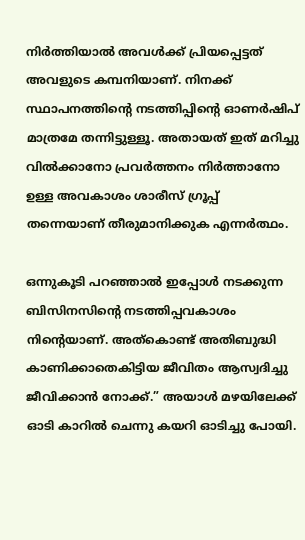നിർത്തിയാൽ അവൾക്ക് പ്രിയപ്പെട്ടത് അവളുടെ കമ്പനിയാണ്. നിനക്ക് സ്ഥാപനത്തിന്റെ നടത്തിപ്പിന്റെ ഓണർഷിപ് മാത്രമേ തന്നിട്ടുള്ളൂ. അതായത് ഇത് മറിച്ചു വിൽക്കാനോ പ്രവർത്തനം നിർത്താനോ ഉള്ള അവകാശം ശാരീസ് ഗ്രൂപ്പ്‌ തന്നെയാണ് തീരുമാനിക്കുക എന്നർത്ഥം.

ഒന്നുകൂടി പറഞ്ഞാൽ ഇപ്പോൾ നടക്കുന്ന ബിസിനസിന്റെ നടത്തിപ്പവകാശം നിന്റെയാണ്. അത്കൊണ്ട് അതിബുദ്ധി കാണിക്കാതെകിട്ടിയ ജീവിതം ആസ്വദിച്ചു ജീവിക്കാൻ നോക്ക്.” അയാൾ മഴയിലേക്ക് ഓടി കാറിൽ ചെന്നു കയറി ഓടിച്ചു പോയി.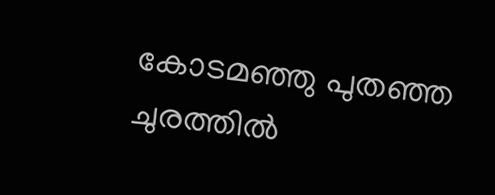കോടമഞ്ഞു പുതഞ്ഞ ചുരത്തിൽ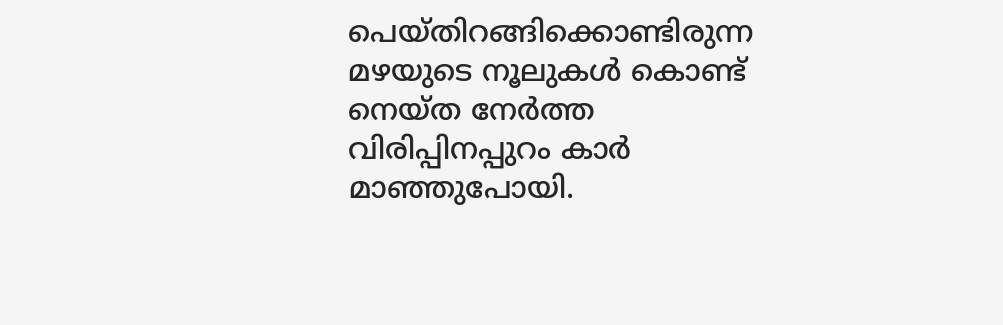പെയ്തിറങ്ങിക്കൊണ്ടിരുന്ന മഴയുടെ നൂലുകൾ കൊണ്ട് നെയ്ത നേർത്ത വിരിപ്പിനപ്പുറം കാർ മാഞ്ഞുപോയി.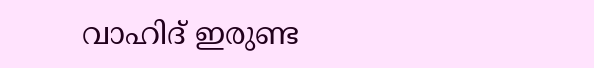വാഹിദ് ഇരുണ്ട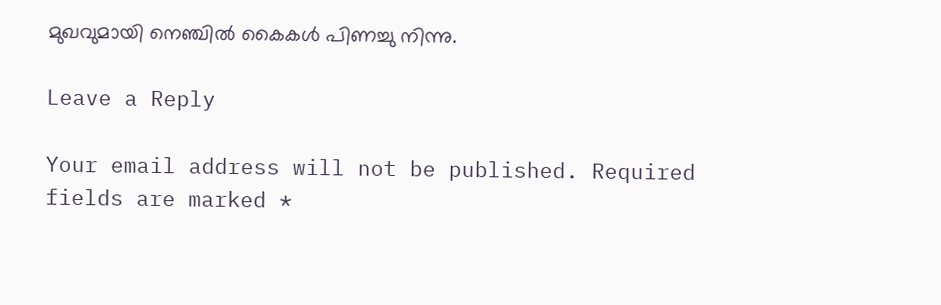മുഖവുമായി നെഞ്ചിൽ കൈകൾ പിണച്ചു നിന്നു.

Leave a Reply

Your email address will not be published. Required fields are marked *